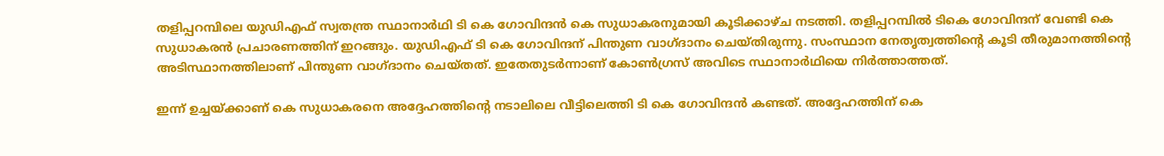തളിപ്പറമ്പിലെ യുഡിഎഫ് സ്വതന്ത്ര സ്ഥാനാര്‍ഥി ടി കെ ഗോവിന്ദന്‍ കെ സുധാകരനുമായി കൂടിക്കാഴ്ച നടത്തി. തളിപ്പറമ്പില്‍ ടികെ ഗോവിന്ദന് വേണ്ടി കെ സുധാകരന്‍ പ്രചാരണത്തിന് ഇറങ്ങും. യുഡിഎഫ് ടി കെ ഗോവിന്ദന് പിന്തുണ വാഗ്ദാനം ചെയ്തിരുന്നു. സംസ്ഥാന നേതൃത്വത്തിന്റെ കൂടി തീരുമാനത്തിന്റെ അടിസ്ഥാനത്തിലാണ് പിന്തുണ വാഗ്ദാനം ചെയ്തത്. ഇതേതുടര്‍ന്നാണ് കോണ്‍ഗ്രസ് അവിടെ സ്ഥാനാര്‍ഥിയെ നിര്‍ത്താത്തത്.

ഇന്ന് ഉച്ചയ്ക്കാണ് കെ സുധാകരനെ അദ്ദേഹത്തിന്റെ നടാലിലെ വീട്ടിലെത്തി ടി കെ ഗോവിന്ദന്‍ കണ്ടത്. അദ്ദേഹത്തിന് കെ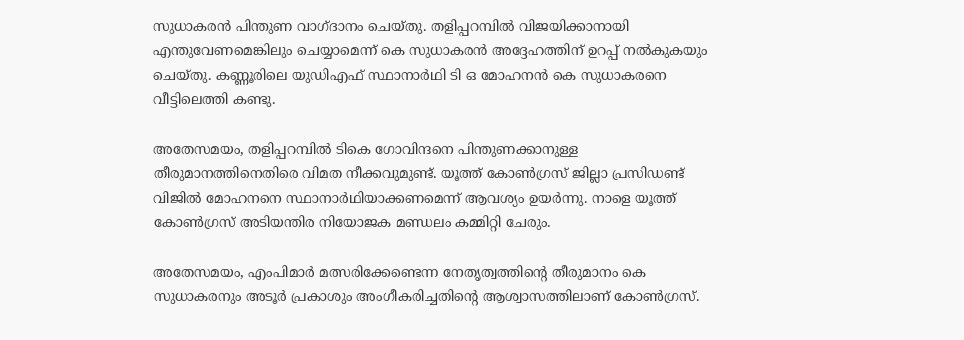സുധാകരന്‍ പിന്തുണ വാഗ്ദാനം ചെയ്തു. തളിപ്പറമ്പില്‍ വിജയിക്കാനായി എന്തുവേണമെങ്കിലും ചെയ്യാമെന്ന് കെ സുധാകരന്‍ അദ്ദേഹത്തിന് ഉറപ്പ് നല്‍കുകയും ചെയ്തു. കണ്ണൂരിലെ യുഡിഎഫ് സ്ഥാനാര്‍ഥി ടി ഒ മോഹനന്‍ കെ സുധാകരനെ വീട്ടിലെത്തി കണ്ടു.

അതേസമയം, തളിപ്പറമ്പില്‍ ടികെ ഗോവിന്ദനെ പിന്തുണക്കാനുള്ള തീരുമാനത്തിനെതിരെ വിമത നീക്കവുമുണ്ട്. യൂത്ത് കോണ്‍ഗ്രസ് ജില്ലാ പ്രസിഡണ്ട് വിജില്‍ മോഹനനെ സ്ഥാനാര്‍ഥിയാക്കണമെന്ന് ആവശ്യം ഉയര്‍ന്നു. നാളെ യൂത്ത് കോണ്‍ഗ്രസ് അടിയന്തിര നിയോജക മണ്ഡലം കമ്മിറ്റി ചേരും.

അതേസമയം, എംപിമാര്‍ മത്സരിക്കേണ്ടെന്ന നേതൃത്വത്തിന്റെ തീരുമാനം കെ സുധാകരനും അടൂര്‍ പ്രകാശും അംഗീകരിച്ചതിന്റെ ആശ്വാസത്തിലാണ് കോണ്‍ഗ്രസ്.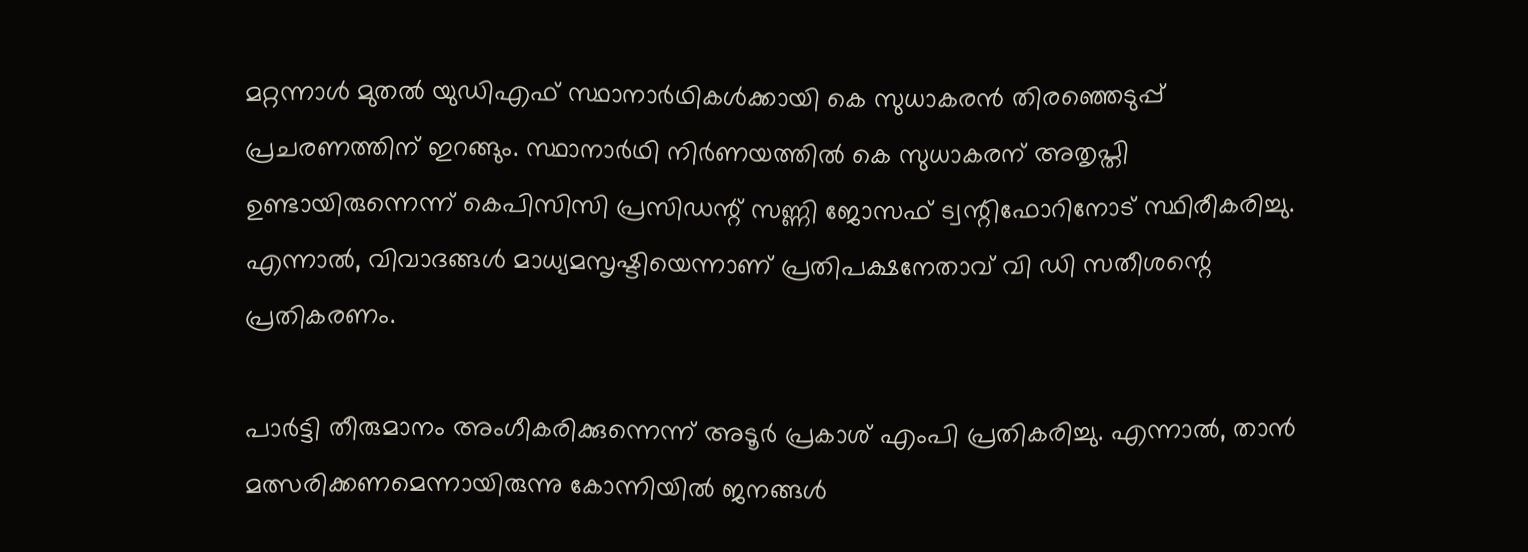മറ്റന്നാള്‍ മുതല്‍ യുഡിഎഫ് സ്ഥാനാര്‍ഥികള്‍ക്കായി കെ സുധാകരന്‍ തിരഞ്ഞെടുപ്പ് പ്രചരണത്തിന് ഇറങ്ങും. സ്ഥാനാര്‍ഥി നിര്‍ണയത്തില്‍ കെ സുധാകരന് അതൃപ്തി ഉണ്ടായിരുന്നെന്ന് കെപിസിസി പ്രസിഡന്റ് സണ്ണി ജോസഫ് ട്വന്റിഫോറിനോട് സ്ഥിരീകരിച്ചു. എന്നാല്‍, വിവാദങ്ങള്‍ മാധ്യമസൃഷ്ടിയെന്നാണ് പ്രതിപക്ഷനേതാവ് വി ഡി സതീശന്റെ പ്രതികരണം.

പാര്‍ട്ടി തീരുമാനം അംഗീകരിക്കുന്നെന്ന് അടൂര്‍ പ്രകാശ് എംപി പ്രതികരിച്ചു. എന്നാല്‍, താന്‍ മത്സരിക്കണമെന്നായിരുന്നു കോന്നിയില്‍ ജനങ്ങള്‍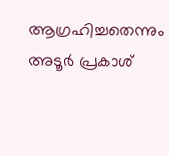ആഗ്രഹിച്ചതെന്നും അടൂര്‍ പ്രകാശ്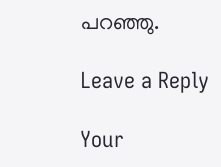പറഞ്ഞു.

Leave a Reply

Your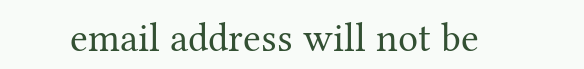email address will not be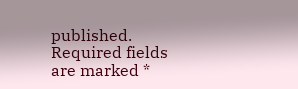published. Required fields are marked *